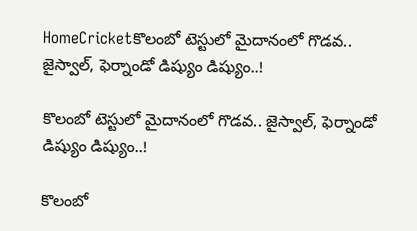HomeCricketకొలంబో టెస్టులో మైదానంలో గొడవ.. జైస్వాల్, ఫెర్నాండో డిష్యుం డిష్యుం..!

కొలంబో టెస్టులో మైదానంలో గొడవ.. జైస్వాల్, ఫెర్నాండో డిష్యుం డిష్యుం..!

కొలంబో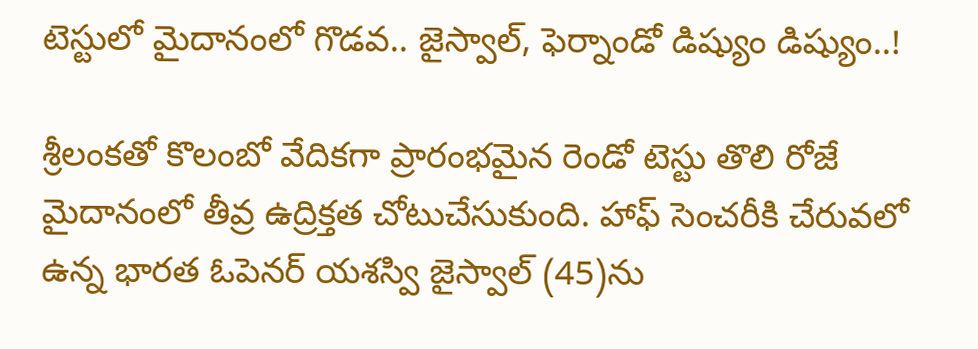టెస్టులో మైదానంలో గొడవ.. జైస్వాల్, ఫెర్నాండో డిష్యుం డిష్యుం..!

శ్రీలంకతో కొలంబో వేదికగా ప్రారంభమైన రెండో టెస్టు తొలి రోజే మైదానంలో తీవ్ర ఉద్రిక్తత చోటుచేసుకుంది. హాఫ్ సెంచరీకి చేరువలో ఉన్న భారత ఓపెనర్ యశస్వి జైస్వాల్ (45)ను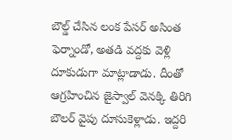బౌల్డ్ చేసిన లంక పేసర్ అసింత ఫెర్నాండో, అతడి వద్దకు వెళ్లి దూకుడుగా మాట్లాడాడు. దీంతో ఆగ్రహించిన జైస్వాల్ వెనక్కి తిరిగి బౌలర్ వైపు దూసుకెళ్లాడు. ఇద్దరి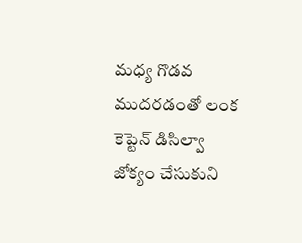మధ్య గొడవ ముదరడంతో లంక కెప్టెన్ డిసిల్వా జోక్యం చేసుకుని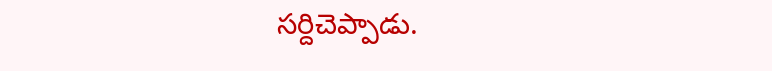సర్దిచెప్పాడు.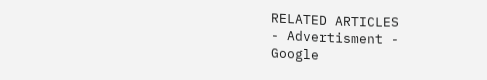RELATED ARTICLES
- Advertisment -
Google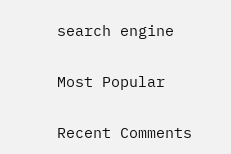search engine

Most Popular

Recent Comments